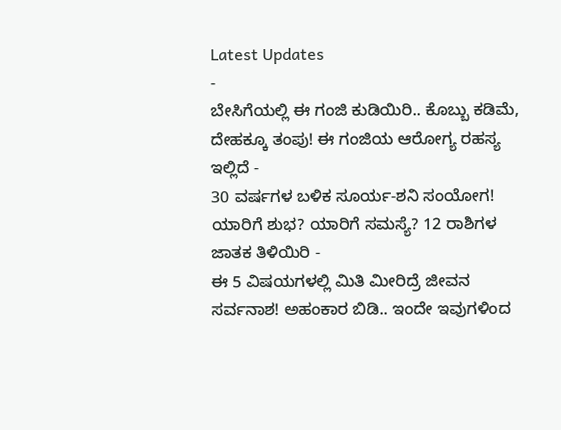Latest Updates
-
ಬೇಸಿಗೆಯಲ್ಲಿ ಈ ಗಂಜಿ ಕುಡಿಯಿರಿ.. ಕೊಬ್ಬು ಕಡಿಮೆ, ದೇಹಕ್ಕೂ ತಂಪು! ಈ ಗಂಜಿಯ ಆರೋಗ್ಯ ರಹಸ್ಯ ಇಲ್ಲಿದೆ -
30 ವರ್ಷಗಳ ಬಳಿಕ ಸೂರ್ಯ-ಶನಿ ಸಂಯೋಗ! ಯಾರಿಗೆ ಶುಭ? ಯಾರಿಗೆ ಸಮಸ್ಯೆ? 12 ರಾಶಿಗಳ ಜಾತಕ ತಿಳಿಯಿರಿ -
ಈ 5 ವಿಷಯಗಳಲ್ಲಿ ಮಿತಿ ಮೀರಿದ್ರೆ ಜೀವನ ಸರ್ವನಾಶ! ಅಹಂಕಾರ ಬಿಡಿ.. ಇಂದೇ ಇವುಗಳಿಂದ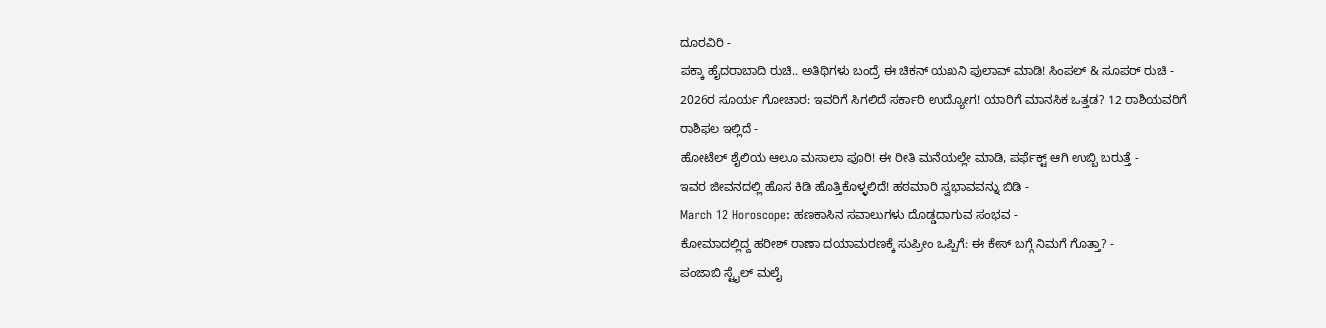ದೂರವಿರಿ -
ಪಕ್ಕಾ ಹೈದರಾಬಾದಿ ರುಚಿ.. ಅತಿಥಿಗಳು ಬಂದ್ರೆ ಈ ಚಿಕನ್ ಯಖನಿ ಪುಲಾವ್ ಮಾಡಿ! ಸಿಂಪಲ್ & ಸೂಪರ್ ರುಚಿ -
2026ರ ಸೂರ್ಯ ಗೋಚಾರ: ಇವರಿಗೆ ಸಿಗಲಿದೆ ಸರ್ಕಾರಿ ಉದ್ಯೋಗ! ಯಾರಿಗೆ ಮಾನಸಿಕ ಒತ್ತಡ? 12 ರಾಶಿಯವರಿಗೆ ರಾಶಿಫಲ ಇಲ್ಲಿದೆ -
ಹೋಟೆಲ್ ಶೈಲಿಯ ಆಲೂ ಮಸಾಲಾ ಪೂರಿ! ಈ ರೀತಿ ಮನೆಯಲ್ಲೇ ಮಾಡಿ, ಪರ್ಫೆಕ್ಟ್ ಆಗಿ ಉಬ್ಬಿ ಬರುತ್ತೆ -
ಇವರ ಜೀವನದಲ್ಲಿ ಹೊಸ ಕಿಡಿ ಹೊತ್ತಿಕೊಳ್ಳಲಿದೆ! ಹಠಮಾರಿ ಸ್ವಭಾವವನ್ನು ಬಿಡಿ -
March 12 Horoscope: ಹಣಕಾಸಿನ ಸವಾಲುಗಳು ದೊಡ್ಡದಾಗುವ ಸಂಭವ -
ಕೋಮಾದಲ್ಲಿದ್ದ ಹರೀಶ್ ರಾಣಾ ದಯಾಮರಣಕ್ಕೆ ಸುಪ್ರೀಂ ಒಪ್ಪಿಗೆ: ಈ ಕೇಸ್ ಬಗ್ಗೆ ನಿಮಗೆ ಗೊತ್ತಾ? -
ಪಂಜಾಬಿ ಸ್ಟೈಲ್ ಮಲೈ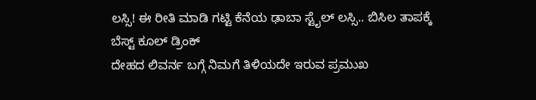ಲಸ್ಸಿ! ಈ ರೀತಿ ಮಾಡಿ ಗಟ್ಟಿ ಕೆನೆಯ ಢಾಬಾ ಸ್ಟೈಲ್ ಲಸ್ಸಿ.. ಬಿಸಿಲ ತಾಪಕ್ಕೆ ಬೆಸ್ಟ್ ಕೂಲ್ ಡ್ರಿಂಕ್
ದೇಹದ ಲಿವರ್ನ ಬಗ್ಗೆ ನಿಮಗೆ ತಿಳಿಯದೇ ಇರುವ ಪ್ರಮುಖ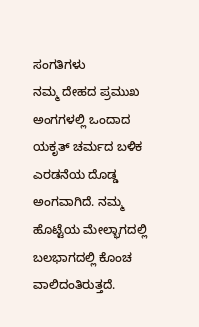ಸಂಗತಿಗಳು
ನಮ್ಮ ದೇಹದ ಪ್ರಮುಖ ಅಂಗಗಳಲ್ಲಿ ಒಂದಾದ ಯಕೃತ್ ಚರ್ಮದ ಬಳಿಕ ಎರಡನೆಯ ದೊಡ್ಡ ಅಂಗವಾಗಿದೆ. ನಮ್ಮ ಹೊಟ್ಟೆಯ ಮೇಲ್ಭಾಗದಲ್ಲಿ ಬಲಭಾಗದಲ್ಲಿ ಕೊಂಚ ವಾಲಿದಂತಿರುತ್ತದೆ.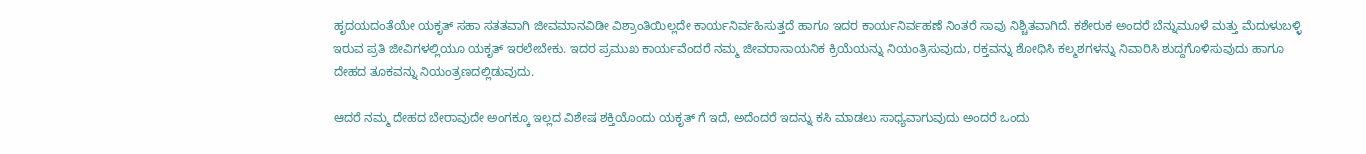ಹೃದಯದಂತೆಯೇ ಯಕೃತ್ ಸಹಾ ಸತತವಾಗಿ ಜೀವಮಾನವಿಡೀ ವಿಶ್ರಾಂತಿಯಿಲ್ಲದೇ ಕಾರ್ಯನಿರ್ವಹಿಸುತ್ತದೆ ಹಾಗೂ ಇದರ ಕಾರ್ಯನಿರ್ವಹಣೆ ನಿಂತರೆ ಸಾವು ನಿಶ್ಚಿತವಾಗಿದೆ. ಕಶೇರುಕ ಅಂದರೆ ಬೆನ್ನುಮೂಳೆ ಮತ್ತು ಮೆದುಳುಬಳ್ಳಿ ಇರುವ ಪ್ರತಿ ಜೀವಿಗಳಲ್ಲಿಯೂ ಯಕೃತ್ ಇರಲೇಬೇಕು. ಇದರ ಪ್ರಮುಖ ಕಾರ್ಯವೆಂದರೆ ನಮ್ಮ ಜೀವರಾಸಾಯನಿಕ ಕ್ರಿಯೆಯನ್ನು ನಿಯಂತ್ರಿಸುವುದು, ರಕ್ತವನ್ನು ಶೋಧಿಸಿ ಕಲ್ಮಶಗಳನ್ನು ನಿವಾರಿಸಿ ಶುದ್ದಗೊಳಿಸುವುದು ಹಾಗೂ ದೇಹದ ತೂಕವನ್ನು ನಿಯಂತ್ರಣದಲ್ಲಿಡುವುದು.

ಆದರೆ ನಮ್ಮ ದೇಹದ ಬೇರಾವುದೇ ಅಂಗಕ್ಕೂ ಇಲ್ಲದ ವಿಶೇಷ ಶಕ್ತಿಯೊಂದು ಯಕೃತ್ ಗೆ ಇದೆ, ಅದೆಂದರೆ ಇದನ್ನು ಕಸಿ ಮಾಡಲು ಸಾಧ್ಯವಾಗುವುದು ಅಂದರೆ ಒಂದು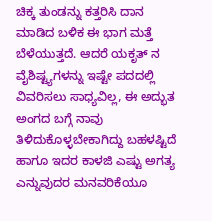ಚಿಕ್ಕ ತುಂಡನ್ನು ಕತ್ತರಿಸಿ ದಾನ ಮಾಡಿದ ಬಳಿಕ ಈ ಭಾಗ ಮತ್ತೆ ಬೆಳೆಯುತ್ತದೆ. ಆದರೆ ಯಕೃತ್ ನ ವೈಶಿಷ್ಟ್ಯಗಳನ್ನು ಇಷ್ಟೇ ಪದದಲ್ಲಿ ವಿವರಿಸಲು ಸಾಧ್ಯವಿಲ್ಲ, ಈ ಅದ್ಭುತ ಅಂಗದ ಬಗ್ಗೆ ನಾವು ತಿಳಿದುಕೊಳ್ಳಬೇಕಾಗಿದ್ದು ಬಹಳಷ್ಟಿದೆ ಹಾಗೂ ಇದರ ಕಾಳಜಿ ಎಷ್ಟು ಅಗತ್ಯ ಎನ್ನುವುದರ ಮನವರಿಕೆಯೂ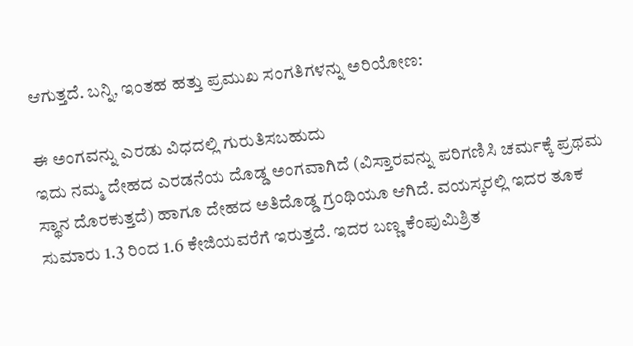ಆಗುತ್ತದೆ. ಬನ್ನಿ, ಇಂತಹ ಹತ್ತು ಪ್ರಮುಖ ಸಂಗತಿಗಳನ್ನು ಅರಿಯೋಣ:

ಈ ಅಂಗವನ್ನು ಎರಡು ವಿಧದಲ್ಲಿ ಗುರುತಿಸಬಹುದು
ಇದು ನಮ್ಮ ದೇಹದ ಎರಡನೆಯ ದೊಡ್ಡ ಅಂಗವಾಗಿದೆ (ವಿಸ್ತಾರವನ್ನು ಪರಿಗಣಿಸಿ ಚರ್ಮಕ್ಕೆ ಪ್ರಥಮ ಸ್ಥಾನ ದೊರಕುತ್ತದೆ) ಹಾಗೂ ದೇಹದ ಅತಿದೊಡ್ಡ ಗ್ರಂಥಿಯೂ ಆಗಿದೆ. ವಯಸ್ಕರಲ್ಲಿ ಇದರ ತೂಕ ಸುಮಾರು 1.3 ರಿಂದ 1.6 ಕೇಜಿಯವರೆಗೆ ಇರುತ್ತದೆ. ಇದರ ಬಣ್ಣ ಕೆಂಪುಮಿಶ್ರಿತ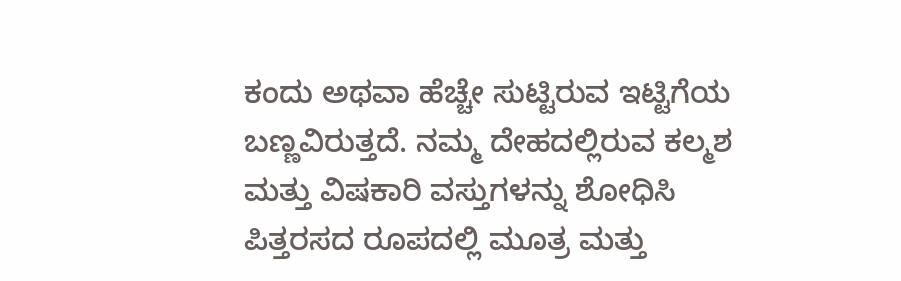ಕಂದು ಅಥವಾ ಹೆಚ್ಚೇ ಸುಟ್ಟಿರುವ ಇಟ್ಟಿಗೆಯ ಬಣ್ಣವಿರುತ್ತದೆ. ನಮ್ಮ ದೇಹದಲ್ಲಿರುವ ಕಲ್ಮಶ ಮತ್ತು ವಿಷಕಾರಿ ವಸ್ತುಗಳನ್ನು ಶೋಧಿಸಿ ಪಿತ್ತರಸದ ರೂಪದಲ್ಲಿ ಮೂತ್ರ ಮತ್ತು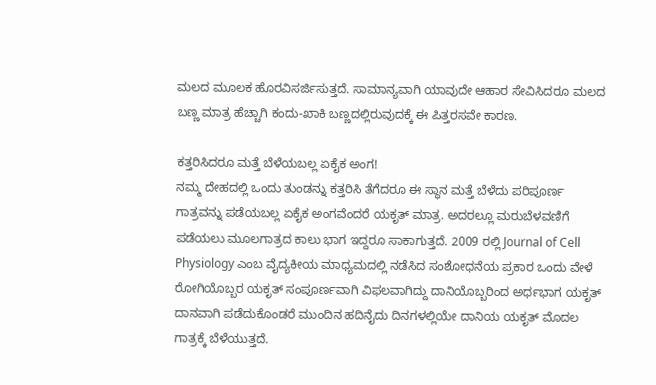ಮಲದ ಮೂಲಕ ಹೊರವಿಸರ್ಜಿಸುತ್ತದೆ. ಸಾಮಾನ್ಯವಾಗಿ ಯಾವುದೇ ಆಹಾರ ಸೇವಿಸಿದರೂ ಮಲದ ಬಣ್ಣ ಮಾತ್ರ ಹೆಚ್ಚಾಗಿ ಕಂದು-ಖಾಕಿ ಬಣ್ಣದಲ್ಲಿರುವುದಕ್ಕೆ ಈ ಪಿತ್ತರಸವೇ ಕಾರಣ.

ಕತ್ತರಿಸಿದರೂ ಮತ್ತೆ ಬೆಳೆಯಬಲ್ಲ ಏಕೈಕ ಅಂಗ!
ನಮ್ಮ ದೇಹದಲ್ಲಿ ಒಂದು ತುಂಡನ್ನು ಕತ್ತರಿಸಿ ತೆಗೆದರೂ ಈ ಸ್ಥಾನ ಮತ್ತೆ ಬೆಳೆದು ಪರಿಪೂರ್ಣ ಗಾತ್ರವನ್ನು ಪಡೆಯಬಲ್ಲ ಏಕೈಕ ಅಂಗವೆಂದರೆ ಯಕೃತ್ ಮಾತ್ರ. ಅದರಲ್ಲೂ ಮರುಬೆಳವಣಿಗೆ ಪಡೆಯಲು ಮೂಲಗಾತ್ರದ ಕಾಲು ಭಾಗ ಇದ್ದರೂ ಸಾಕಾಗುತ್ತದೆ. 2009 ರಲ್ಲಿ Journal of Cell Physiology ಎಂಬ ವೈದ್ಯಕೀಯ ಮಾಧ್ಯಮದಲ್ಲಿ ನಡೆಸಿದ ಸಂಶೋಧನೆಯ ಪ್ರಕಾರ ಒಂದು ವೇಳೆ ರೋಗಿಯೊಬ್ಬರ ಯಕೃತ್ ಸಂಪೂರ್ಣವಾಗಿ ವಿಫಲವಾಗಿದ್ದು ದಾನಿಯೊಬ್ಬರಿಂದ ಅರ್ಧಭಾಗ ಯಕೃತ್ ದಾನವಾಗಿ ಪಡೆದುಕೊಂಡರೆ ಮುಂದಿನ ಹದಿನೈದು ದಿನಗಳಲ್ಲಿಯೇ ದಾನಿಯ ಯಕೃತ್ ಮೊದಲ ಗಾತ್ರಕ್ಕೆ ಬೆಳೆಯುತ್ತದೆ.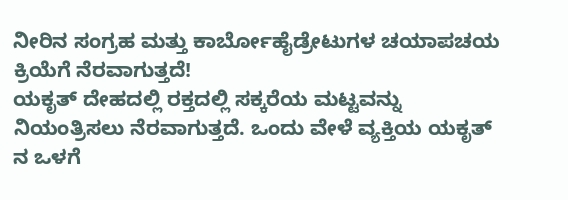ನೀರಿನ ಸಂಗ್ರಹ ಮತ್ತು ಕಾರ್ಬೋಹೈಡ್ರೇಟುಗಳ ಚಯಾಪಚಯ ಕ್ರಿಯೆಗೆ ನೆರವಾಗುತ್ತದೆ!
ಯಕೃತ್ ದೇಹದಲ್ಲಿ ರಕ್ತದಲ್ಲಿ ಸಕ್ಕರೆಯ ಮಟ್ಟವನ್ನು ನಿಯಂತ್ರಿಸಲು ನೆರವಾಗುತ್ತದೆ. ಒಂದು ವೇಳೆ ವ್ಯಕ್ತಿಯ ಯಕೃತ್ ನ ಒಳಗೆ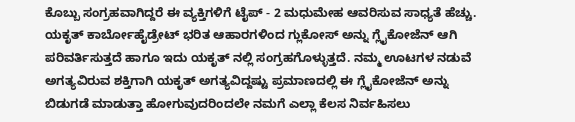ಕೊಬ್ಬು ಸಂಗ್ರಹವಾಗಿದ್ದರೆ ಈ ವ್ಯಕ್ತಿಗಳಿಗೆ ಟೈಪ್ - 2 ಮಧುಮೇಹ ಆವರಿಸುವ ಸಾಧ್ಯತೆ ಹೆಚ್ಚು. ಯಕೃತ್ ಕಾರ್ಬೋಹೈಡ್ರೇಟ್ ಭರಿತ ಆಹಾರಗಳಿಂದ ಗ್ಲುಕೋಸ್ ಅನ್ನು ಗ್ಲೈಕೋಜೆನ್ ಆಗಿ ಪರಿವರ್ತಿಸುತ್ತದೆ ಹಾಗೂ ಇದು ಯಕೃತ್ ನಲ್ಲಿ ಸಂಗ್ರಹಗೊಳ್ಳುತ್ತದೆ. ನಮ್ಮ ಊಟಗಳ ನಡುವೆ ಅಗತ್ಯವಿರುವ ಶಕ್ತಿಗಾಗಿ ಯಕೃತ್ ಅಗತ್ಯವಿದ್ದಷ್ಟು ಪ್ರಮಾಣದಲ್ಲಿ ಈ ಗ್ಲೈಕೋಜೆನ್ ಅನ್ನು ಬಿಡುಗಡೆ ಮಾಡುತ್ತಾ ಹೋಗುವುದರಿಂದಲೇ ನಮಗೆ ಎಲ್ಲಾ ಕೆಲಸ ನಿರ್ವಹಿಸಲು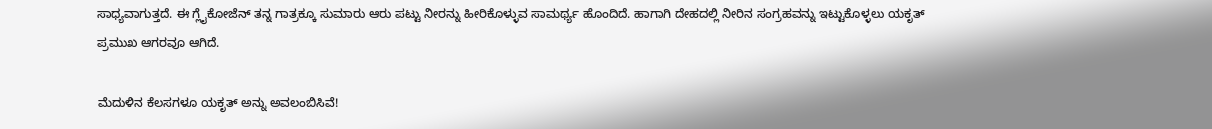ಸಾಧ್ಯವಾಗುತ್ತದೆ. ಈ ಗ್ಲೈಕೋಜೆನ್ ತನ್ನ ಗಾತ್ರಕ್ಕೂ ಸುಮಾರು ಆರು ಪಟ್ಟು ನೀರನ್ನು ಹೀರಿಕೊಳ್ಳುವ ಸಾಮರ್ಥ್ಯ ಹೊಂದಿದೆ. ಹಾಗಾಗಿ ದೇಹದಲ್ಲಿ ನೀರಿನ ಸಂಗ್ರಹವನ್ನು ಇಟ್ಟುಕೊಳ್ಳಲು ಯಕೃತ್ ಪ್ರಮುಖ ಆಗರವೂ ಆಗಿದೆ.

ಮೆದುಳಿನ ಕೆಲಸಗಳೂ ಯಕೃತ್ ಅನ್ನು ಅವಲಂಬಿಸಿವೆ!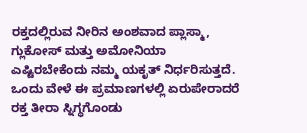ರಕ್ತದಲ್ಲಿರುವ ನೀರಿನ ಅಂಶವಾದ ಪ್ಲಾಸ್ಮಾ, ಗ್ಲುಕೋಸ್ ಮತ್ತು ಅಮೋನಿಯಾ ಎಷ್ಟಿರಬೇಕೆಂದು ನಮ್ಮ ಯಕೃತ್ ನಿರ್ಧರಿಸುತ್ತದೆ. ಒಂದು ವೇಳೆ ಈ ಪ್ರಮಾಣಗಳಲ್ಲಿ ಏರುಪೇರಾದರೆ ರಕ್ತ ತೀರಾ ಸ್ನಿಗ್ಧಗೊಂಡು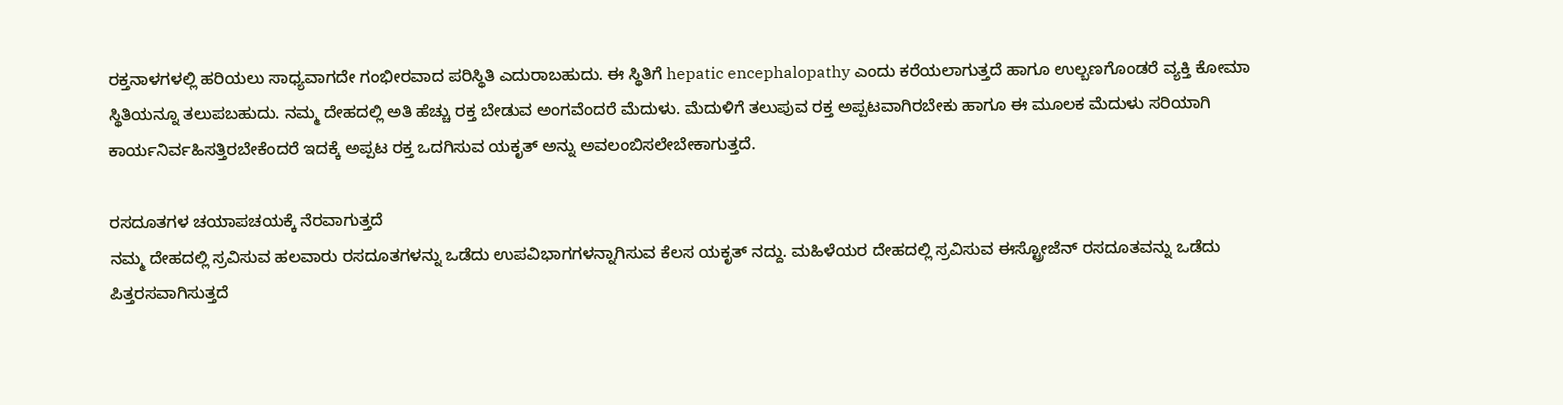ರಕ್ತನಾಳಗಳಲ್ಲಿ ಹರಿಯಲು ಸಾಧ್ಯವಾಗದೇ ಗಂಭೀರವಾದ ಪರಿಸ್ಥಿತಿ ಎದುರಾಬಹುದು. ಈ ಸ್ಥಿತಿಗೆ hepatic encephalopathy ಎಂದು ಕರೆಯಲಾಗುತ್ತದೆ ಹಾಗೂ ಉಲ್ಬಣಗೊಂಡರೆ ವ್ಯಕ್ತಿ ಕೋಮಾ ಸ್ಥಿತಿಯನ್ನೂ ತಲುಪಬಹುದು. ನಮ್ಮ ದೇಹದಲ್ಲಿ ಅತಿ ಹೆಚ್ಚು ರಕ್ತ ಬೇಡುವ ಅಂಗವೆಂದರೆ ಮೆದುಳು. ಮೆದುಳಿಗೆ ತಲುಪುವ ರಕ್ತ ಅಪ್ಪಟವಾಗಿರಬೇಕು ಹಾಗೂ ಈ ಮೂಲಕ ಮೆದುಳು ಸರಿಯಾಗಿ ಕಾರ್ಯನಿರ್ವಹಿಸತ್ತಿರಬೇಕೆಂದರೆ ಇದಕ್ಕೆ ಅಪ್ಪಟ ರಕ್ತ ಒದಗಿಸುವ ಯಕೃತ್ ಅನ್ನು ಅವಲಂಬಿಸಲೇಬೇಕಾಗುತ್ತದೆ.

ರಸದೂತಗಳ ಚಯಾಪಚಯಕ್ಕೆ ನೆರವಾಗುತ್ತದೆ
ನಮ್ಮ ದೇಹದಲ್ಲಿ ಸ್ರವಿಸುವ ಹಲವಾರು ರಸದೂತಗಳನ್ನು ಒಡೆದು ಉಪವಿಭಾಗಗಳನ್ನಾಗಿಸುವ ಕೆಲಸ ಯಕೃತ್ ನದ್ದು. ಮಹಿಳೆಯರ ದೇಹದಲ್ಲಿ ಸ್ರವಿಸುವ ಈಸ್ಟ್ರೋಜೆನ್ ರಸದೂತವನ್ನು ಒಡೆದು ಪಿತ್ತರಸವಾಗಿಸುತ್ತದೆ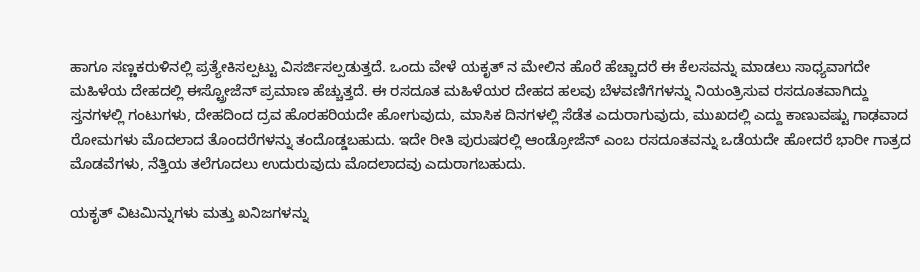ಹಾಗೂ ಸಣ್ಣಕರುಳಿನಲ್ಲಿ ಪ್ರತ್ಯೇಕಿಸಲ್ಪಟ್ಟು ವಿಸರ್ಜಿಸಲ್ಪಡುತ್ತದೆ. ಒಂದು ವೇಳೆ ಯಕೃತ್ ನ ಮೇಲಿನ ಹೊರೆ ಹೆಚ್ಚಾದರೆ ಈ ಕೆಲಸವನ್ನು ಮಾಡಲು ಸಾಧ್ಯವಾಗದೇ ಮಹಿಳೆಯ ದೇಹದಲ್ಲಿ ಈಸ್ಟ್ರೋಜೆನ್ ಪ್ರಮಾಣ ಹೆಚ್ಚುತ್ತದೆ. ಈ ರಸದೂತ ಮಹಿಳೆಯರ ದೇಹದ ಹಲವು ಬೆಳವಣಿಗೆಗಳನ್ನು ನಿಯಂತ್ರಿಸುವ ರಸದೂತವಾಗಿದ್ದು ಸ್ತನಗಳಲ್ಲಿ ಗಂಟುಗಳು, ದೇಹದಿಂದ ದ್ರವ ಹೊರಹರಿಯದೇ ಹೋಗುವುದು, ಮಾಸಿಕ ದಿನಗಳಲ್ಲಿ ಸೆಡೆತ ಎದುರಾಗುವುದು, ಮುಖದಲ್ಲಿ ಎದ್ದು ಕಾಣುವಷ್ಟು ಗಾಢವಾದ ರೋಮಗಳು ಮೊದಲಾದ ತೊಂದರೆಗಳನ್ನು ತಂದೊಡ್ಡಬಹುದು. ಇದೇ ರೀತಿ ಪುರುಷರಲ್ಲಿ ಆಂಡ್ರೋಜೆನ್ ಎಂಬ ರಸದೂತವನ್ನು ಒಡೆಯದೇ ಹೋದರೆ ಭಾರೀ ಗಾತ್ರದ ಮೊಡವೆಗಳು, ನೆತ್ತಿಯ ತಲೆಗೂದಲು ಉದುರುವುದು ಮೊದಲಾದವು ಎದುರಾಗಬಹುದು.

ಯಕೃತ್ ವಿಟಮಿನ್ನುಗಳು ಮತ್ತು ಖನಿಜಗಳನ್ನು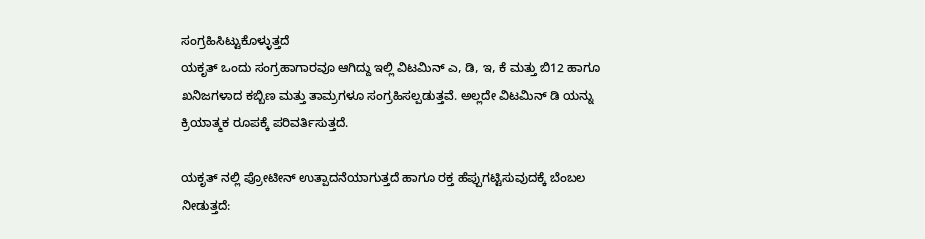ಸಂಗ್ರಹಿಸಿಟ್ಟುಕೊಳ್ಳುತ್ತದೆ
ಯಕೃತ್ ಒಂದು ಸಂಗ್ರಹಾಗಾರವೂ ಆಗಿದ್ದು ಇಲ್ಲಿ ವಿಟಮಿನ್ ಎ, ಡಿ, ಇ, ಕೆ ಮತ್ತು ಬಿ12 ಹಾಗೂ ಖನಿಜಗಳಾದ ಕಬ್ಬಿಣ ಮತ್ತು ತಾಮ್ರಗಳೂ ಸಂಗ್ರಹಿಸಲ್ಪಡುತ್ತವೆ. ಅಲ್ಲದೇ ವಿಟಮಿನ್ ಡಿ ಯನ್ನು ಕ್ರಿಯಾತ್ಮಕ ರೂಪಕ್ಕೆ ಪರಿವರ್ತಿಸುತ್ತದೆ.

ಯಕೃತ್ ನಲ್ಲಿ ಪ್ರೋಟೀನ್ ಉತ್ಪಾದನೆಯಾಗುತ್ತದೆ ಹಾಗೂ ರಕ್ತ ಹೆಪ್ಪುಗಟ್ಟಿಸುವುದಕ್ಕೆ ಬೆಂಬಲ ನೀಡುತ್ತದೆ: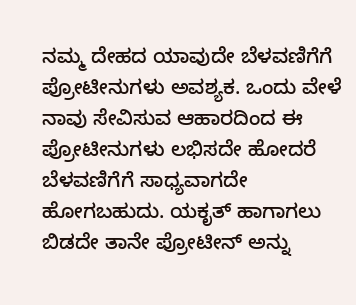ನಮ್ಮ ದೇಹದ ಯಾವುದೇ ಬೆಳವಣಿಗೆಗೆ ಪ್ರೋಟೀನುಗಳು ಅವಶ್ಯಕ. ಒಂದು ವೇಳೆ ನಾವು ಸೇವಿಸುವ ಆಹಾರದಿಂದ ಈ ಪ್ರೋಟೀನುಗಳು ಲಭಿಸದೇ ಹೋದರೆ ಬೆಳವಣಿಗೆಗೆ ಸಾಧ್ಯವಾಗದೇ ಹೋಗಬಹುದು. ಯಕೃತ್ ಹಾಗಾಗಲು ಬಿಡದೇ ತಾನೇ ಪ್ರೋಟೀನ್ ಅನ್ನು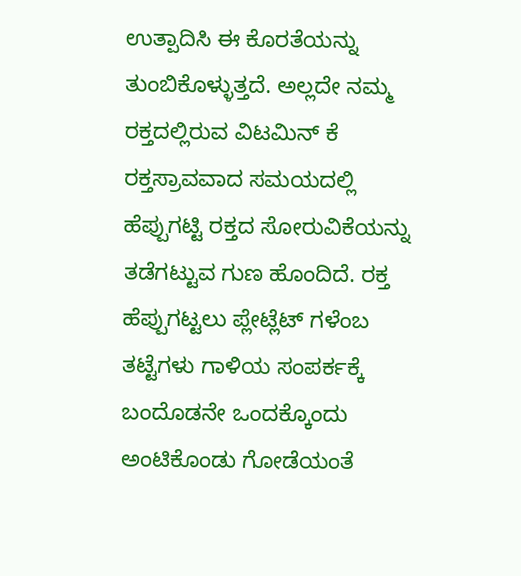ಉತ್ಪಾದಿಸಿ ಈ ಕೊರತೆಯನ್ನು ತುಂಬಿಕೊಳ್ಳುತ್ತದೆ. ಅಲ್ಲದೇ ನಮ್ಮ ರಕ್ತದಲ್ಲಿರುವ ವಿಟಮಿನ್ ಕೆ ರಕ್ತಸ್ರಾವವಾದ ಸಮಯದಲ್ಲಿ ಹೆಪ್ಪುಗಟ್ಟಿ ರಕ್ತದ ಸೋರುವಿಕೆಯನ್ನು ತಡೆಗಟ್ಟುವ ಗುಣ ಹೊಂದಿದೆ. ರಕ್ತ ಹೆಪ್ಪುಗಟ್ಟಲು ಪ್ಲೇಟ್ಲೆಟ್ ಗಳೆಂಬ ತಟ್ಟೆಗಳು ಗಾಳಿಯ ಸಂಪರ್ಕಕ್ಕೆ ಬಂದೊಡನೇ ಒಂದಕ್ಕೊಂದು ಅಂಟಿಕೊಂಡು ಗೋಡೆಯಂತೆ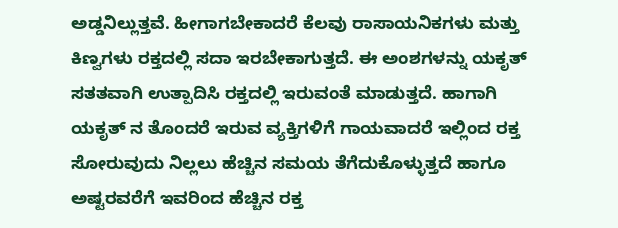ಅಡ್ಡನಿಲ್ಲುತ್ತವೆ. ಹೀಗಾಗಬೇಕಾದರೆ ಕೆಲವು ರಾಸಾಯನಿಕಗಳು ಮತ್ತು ಕಿಣ್ವಗಳು ರಕ್ತದಲ್ಲಿ ಸದಾ ಇರಬೇಕಾಗುತ್ತದೆ. ಈ ಅಂಶಗಳನ್ನು ಯಕೃತ್ ಸತತವಾಗಿ ಉತ್ಪಾದಿಸಿ ರಕ್ತದಲ್ಲಿ ಇರುವಂತೆ ಮಾಡುತ್ತದೆ. ಹಾಗಾಗಿ ಯಕೃತ್ ನ ತೊಂದರೆ ಇರುವ ವ್ಯಕ್ತಿಗಳಿಗೆ ಗಾಯವಾದರೆ ಇಲ್ಲಿಂದ ರಕ್ತ ಸೋರುವುದು ನಿಲ್ಲಲು ಹೆಚ್ಚಿನ ಸಮಯ ತೆಗೆದುಕೊಳ್ಳುತ್ತದೆ ಹಾಗೂ ಅಷ್ಟರವರೆಗೆ ಇವರಿಂದ ಹೆಚ್ಚಿನ ರಕ್ತ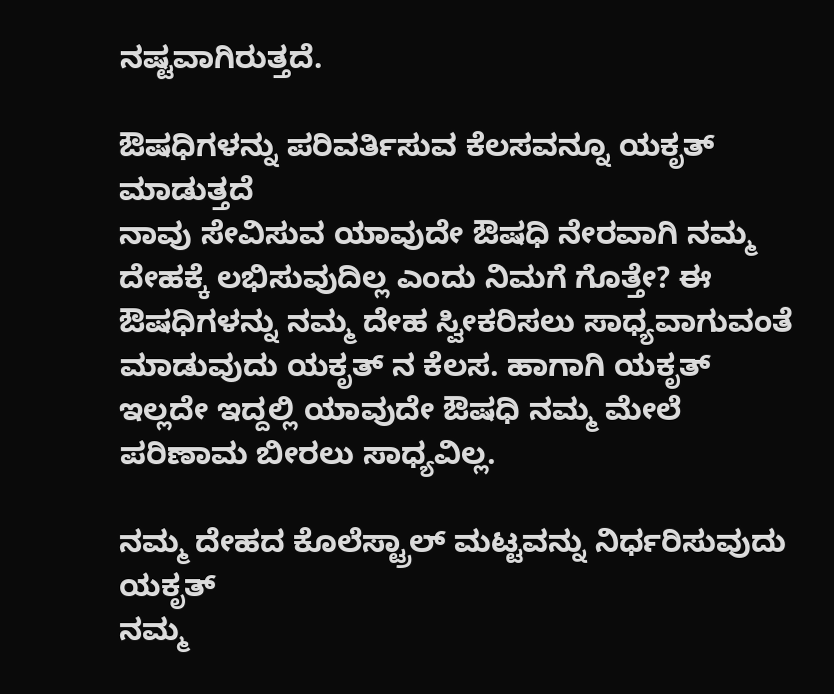ನಷ್ಟವಾಗಿರುತ್ತದೆ.

ಔಷಧಿಗಳನ್ನು ಪರಿವರ್ತಿಸುವ ಕೆಲಸವನ್ನೂ ಯಕೃತ್ ಮಾಡುತ್ತದೆ
ನಾವು ಸೇವಿಸುವ ಯಾವುದೇ ಔಷಧಿ ನೇರವಾಗಿ ನಮ್ಮ ದೇಹಕ್ಕೆ ಲಭಿಸುವುದಿಲ್ಲ ಎಂದು ನಿಮಗೆ ಗೊತ್ತೇ? ಈ ಔಷಧಿಗಳನ್ನು ನಮ್ಮ ದೇಹ ಸ್ವೀಕರಿಸಲು ಸಾಧ್ಯವಾಗುವಂತೆ ಮಾಡುವುದು ಯಕೃತ್ ನ ಕೆಲಸ. ಹಾಗಾಗಿ ಯಕೃತ್ ಇಲ್ಲದೇ ಇದ್ದಲ್ಲಿ ಯಾವುದೇ ಔಷಧಿ ನಮ್ಮ ಮೇಲೆ ಪರಿಣಾಮ ಬೀರಲು ಸಾಧ್ಯವಿಲ್ಲ.

ನಮ್ಮ ದೇಹದ ಕೊಲೆಸ್ಟ್ರಾಲ್ ಮಟ್ಟವನ್ನು ನಿರ್ಧರಿಸುವುದು ಯಕೃತ್
ನಮ್ಮ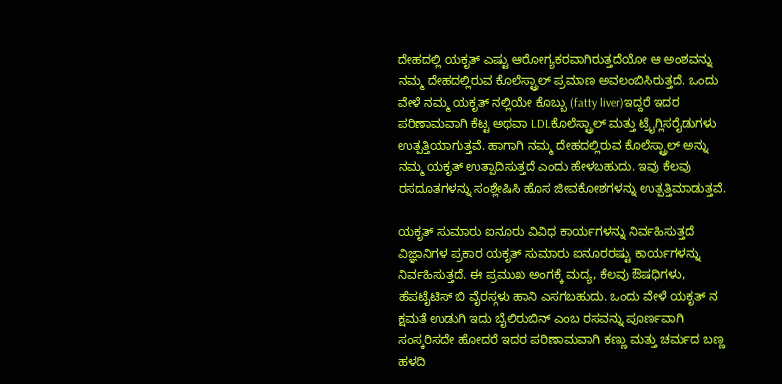ದೇಹದಲ್ಲಿ ಯಕೃತ್ ಎಷ್ಟು ಆರೋಗ್ಯಕರವಾಗಿರುತ್ತದೆಯೋ ಆ ಅಂಶವನ್ನು ನಮ್ಮ ದೇಹದಲ್ಲಿರುವ ಕೊಲೆಸ್ಟ್ರಾಲ್ ಪ್ರಮಾಣ ಅವಲಂಬಿಸಿರುತ್ತದೆ. ಒಂದು ವೇಳೆ ನಮ್ಮ ಯಕೃತ್ ನಲ್ಲಿಯೇ ಕೊಬ್ಬು (fatty liver)ಇದ್ದರೆ ಇದರ ಪರಿಣಾಮವಾಗಿ ಕೆಟ್ಟ ಅಥವಾ LDLಕೊಲೆಸ್ಟ್ರಾಲ್ ಮತ್ತು ಟ್ರೈಗ್ಲಿಸರೈಡುಗಳು ಉತ್ಪತ್ತಿಯಾಗುತ್ತವೆ. ಹಾಗಾಗಿ ನಮ್ಮ ದೇಹದಲ್ಲಿರುವ ಕೊಲೆಸ್ಟ್ರಾಲ್ ಅನ್ನು ನಮ್ಮ ಯಕೃತ್ ಉತ್ಪಾದಿಸುತ್ತದೆ ಎಂದು ಹೇಳಬಹುದು. ಇವು ಕೆಲವು ರಸದೂತಗಳನ್ನು ಸಂಶ್ಲೇಷಿಸಿ ಹೊಸ ಜೀವಕೋಶಗಳನ್ನು ಉತ್ಪತ್ತಿಮಾಡುತ್ತವೆ.

ಯಕೃತ್ ಸುಮಾರು ಐನೂರು ವಿವಿಧ ಕಾರ್ಯಗಳನ್ನು ನಿರ್ವಹಿಸುತ್ತದೆ
ವಿಜ್ಞಾನಿಗಳ ಪ್ರಕಾರ ಯಕೃತ್ ಸುಮಾರು ಐನೂರರಷ್ಟು ಕಾರ್ಯಗಳನ್ನು ನಿರ್ವಹಿಸುತ್ತದೆ. ಈ ಪ್ರಮುಖ ಅಂಗಕ್ಕೆ ಮದ್ಯ, ಕೆಲವು ಔಷಧಿಗಳು, ಹೆಪಟೈಟಿಸ್ ಬಿ ವೈರಸ್ಗಳು ಹಾನಿ ಎಸಗಬಹುದು. ಒಂದು ವೇಳೆ ಯಕೃತ್ ನ ಕ್ಷಮತೆ ಉಡುಗಿ ಇದು ಬೈಲಿರುಬಿನ್ ಎಂಬ ರಸವನ್ನು ಪೂರ್ಣವಾಗಿ ಸಂಸ್ಕರಿಸದೇ ಹೋದರೆ ಇದರ ಪರಿಣಾಮವಾಗಿ ಕಣ್ಣು ಮತ್ತು ಚರ್ಮದ ಬಣ್ಣ ಹಳದಿ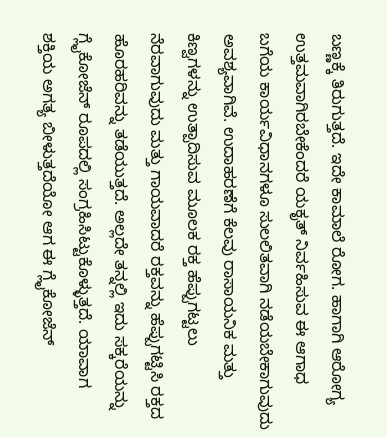ಬಣ್ಣಕ್ಕೆ ತಿರುಗುತ್ತದೆ. ಇದೇ ಕಾಮಾಲೆ ರೋಗ. ಹಾಗಾಗಿ ಆರೋಗ್ಯ ಉತ್ತಮವಾಗಿರಬೇಕೆಂದರೆ ಯಕೃತ್ ನಿರ್ವಹಿಸುವ ಈ ಆಗಾಧ ಬಗೆಯ ಕಾರ್ಯವಿಧಾನಗಳೂ ಸುಲಲಿತವಾಗಿ ನಡೆಯಬೇಕಾಗುವುದು ಅವಶ್ಯವಾಗಿವೆ. ಉದಾಹರಣೆಗೆ ಕೆಲವು ರಾಸಾಯನಿಕ ಮತ್ತು ಕಿಣ್ವಗಳನ್ನು ಉತ್ಪಾದಿಸುವ ಮೂಲಕ ರಕ್ತ ಹೆಪ್ಪುಗಟ್ಟಲು ನೆರವಾಗುವುದು ಮತ್ತು ಗಾಯವಾದರೆ ರಕ್ತವನ್ನು ಹೆಪ್ಪುಗಟ್ಟಿಸಿ ರಕ್ತದ ಹೊರಹರಿವನ್ನು ತಡೆಯುತ್ತದೆ. ಅಲ್ಲದೇ ತನ್ನಲ್ಲಿ ಇದು ಸಕ್ಕರೆಯನ್ನು ಗ್ಲೈಕೋಜೆನ್ ರೂಪದಲ್ಲಿ ಸಂಗ್ರಹಿಸಿಟ್ಟುಕೊಳ್ಳುತ್ತದೆ. ಯಾವಾಗ ಶಕ್ತಿಯ ಅಗತ್ಯ ಬೀಳುತ್ತದೆಯೋ ಆಗ ಈ ಗ್ಲೈಕೋಜೆನ್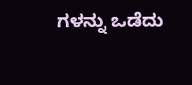ಗಳನ್ನು ಒಡೆದು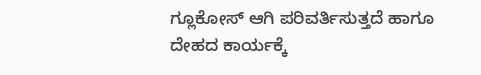ಗ್ಲೂಕೋಸ್ ಆಗಿ ಪರಿವರ್ತಿಸುತ್ತದೆ ಹಾಗೂ ದೇಹದ ಕಾರ್ಯಕ್ಕೆ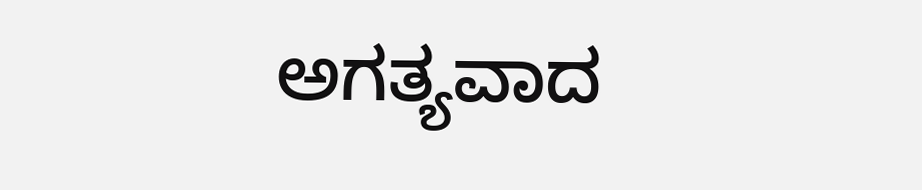ಅಗತ್ಯವಾದ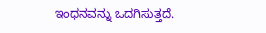ಇಂಧನವನ್ನು ಒದಗಿಸುತ್ತದೆ.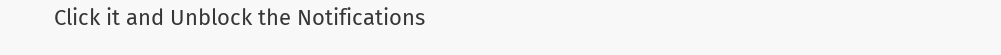Click it and Unblock the Notifications